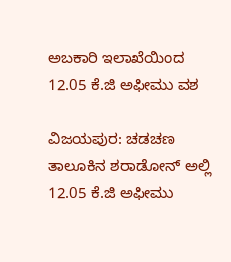ಅಬಕಾರಿ ಇಲಾಖೆಯಿಂದ 12.05 ಕೆ.ಜಿ ಅಫೀಮು ವಶ

ವಿಜಯಪುರ: ಚಡಚಣ ತಾಲೂಕಿನ ಶರಾಡೋನ್ ಅಲ್ಲಿ 12.05 ಕೆ.ಜಿ ಅಫೀಮು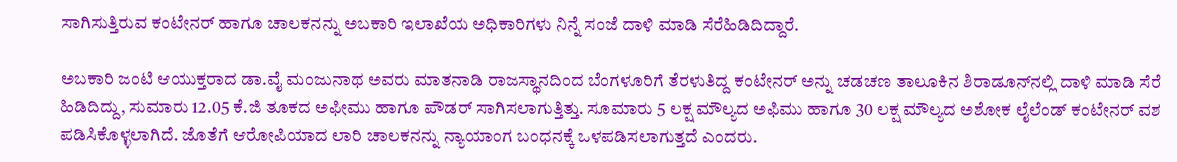ಸಾಗಿಸುತ್ತಿರುವ ಕಂಟೇನರ್ ಹಾಗೂ ಚಾಲಕನನ್ನು ಅಬಕಾರಿ ಇಲಾಖೆಯ ಅಧಿಕಾರಿಗಳು ನಿನ್ನೆ ಸಂಜೆ ದಾಳಿ ಮಾಡಿ ಸೆರೆಹಿಡಿದಿದ್ದಾರೆ.

ಅಬಕಾರಿ ಜಂಟಿ ಆಯುಕ್ತರಾದ ಡಾ.ವೈ ಮಂಜುನಾಥ ಅವರು ಮಾತನಾಡಿ ರಾಜಸ್ಥಾನದಿಂದ ಬೆಂಗಳೂರಿಗೆ ತೆರಳುತಿದ್ದ ಕಂಟೇನರ್ ಅನ್ನು ಚಡಚಣ ತಾಲೂಕಿನ ಶಿರಾಡೂನ್‍ನಲ್ಲಿ ದಾಳಿ ಮಾಡಿ ಸೆರೆ ಹಿಡಿದಿದ್ದು, ಸುಮಾರು 12.05 ಕೆ.ಜಿ ತೂಕದ ಅಫೀಮು ಹಾಗೂ ಪೌಡರ್ ಸಾಗಿಸಲಾಗುತ್ತಿತ್ತು. ಸೂಮಾರು 5 ಲಕ್ಷ ಮೌಲ್ಯದ ಅಫಿಮು ಹಾಗೂ 30 ಲಕ್ಷ ಮೌಲ್ಯದ ಅಶೋಕ ಲೈಲೆಂಡ್ ಕಂಟೇನರ್ ವಶ ಪಡಿಸಿಕೊಳ್ಳಲಾಗಿದೆ. ಜೊತೆಗೆ ಆರೋಪಿಯಾದ ಲಾರಿ ಚಾಲಕನನ್ನು ನ್ಯಾಯಾಂಗ ಬಂಧನಕ್ಕೆ ಒಳಪಡಿಸಲಾಗುತ್ತದೆ ಎಂದರು.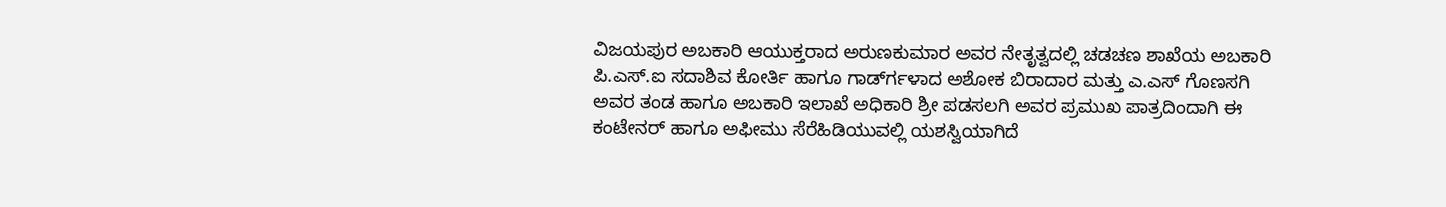ವಿಜಯಪುರ ಅಬಕಾರಿ ಆಯುಕ್ತರಾದ ಅರುಣಕುಮಾರ ಅವರ ನೇತೃತ್ವದಲ್ಲಿ ಚಡಚಣ ಶಾಖೆಯ ಅಬಕಾರಿ ಪಿ.ಎಸ್.ಐ ಸದಾಶಿವ ಕೋರ್ತಿ ಹಾಗೂ ಗಾರ್ಡ್‍ಗಳಾದ ಅಶೋಕ ಬಿರಾದಾರ ಮತ್ತು ಎ.ಎಸ್ ಗೊಣಸಗಿ ಅವರ ತಂಡ ಹಾಗೂ ಅಬಕಾರಿ ಇಲಾಖೆ ಅಧಿಕಾರಿ ಶ್ರೀ ಪಡಸಲಗಿ ಅವರ ಪ್ರಮುಖ ಪಾತ್ರದಿಂದಾಗಿ ಈ ಕಂಟೇನರ್ ಹಾಗೂ ಅಫೀಮು ಸೆರೆಹಿಡಿಯುವಲ್ಲಿ ಯಶಸ್ವಿಯಾಗಿದೆ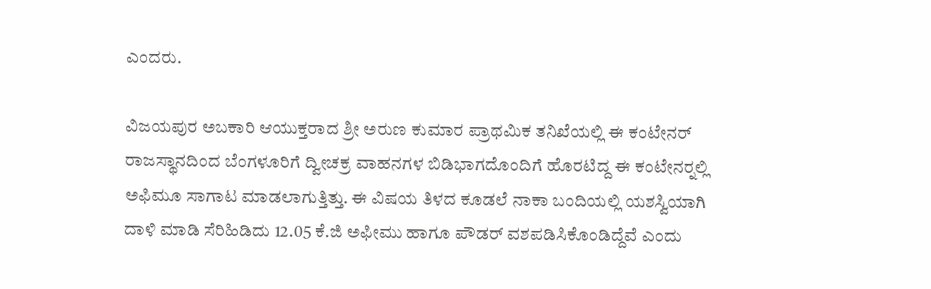ಎಂದರು.

ವಿಜಯಪುರ ಅಬಕಾರಿ ಆಯುಕ್ತರಾದ ಶ್ರೀ ಅರುಣ ಕುಮಾರ ಪ್ರಾಥಮಿಕ ತನಿಖೆಯಲ್ಲಿ ಈ ಕಂಟೇನರ್ ರಾಜಸ್ಥಾನದಿಂದ ಬೆಂಗಳೂರಿಗೆ ದ್ವೀಚಕ್ರ ವಾಹನಗಳ ಬಿಡಿಭಾಗದೊಂದಿಗೆ ಹೊರಟಿದ್ದ ಈ ಕಂಟೇನರ್‍ನಲ್ಲಿ ಅಫಿಮೂ ಸಾಗಾಟ ಮಾಡಲಾಗುತ್ತಿತ್ತು. ಈ ವಿಷಯ ತಿಳದ ಕೂಡಲೆ ನಾಕಾ ಬಂದಿಯಲ್ಲಿ ಯಶಸ್ವಿಯಾಗಿ ದಾಳಿ ಮಾಡಿ ಸೆರಿಹಿಡಿದು 12.05 ಕೆ.ಜಿ ಅಫೀಮು ಹಾಗೂ ಪೌಡರ್ ವಶಪಡಿಸಿಕೊಂಡಿದ್ದೆವೆ ಎಂದು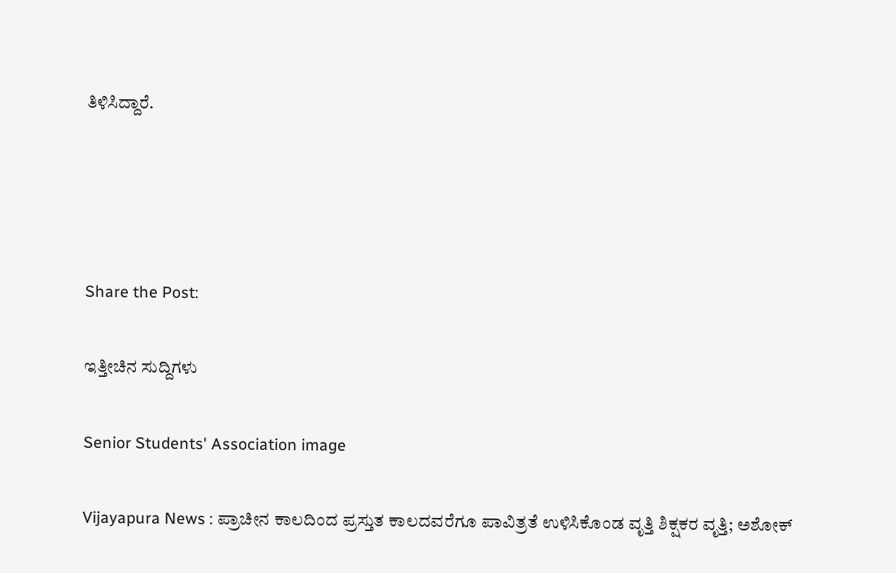ತಿಳಿಸಿದ್ದಾರೆ.




Share the Post:

ಇತ್ತೀಚಿನ ಸುದ್ದಿಗಳು

Senior Students' Association image

Vijayapura News : ಪ್ರಾಚೀನ ಕಾಲದಿಂದ ಪ್ರಸ್ತುತ ಕಾಲದವರೆಗೂ ಪಾವಿತ್ರತೆ ಉಳಿಸಿಕೊಂಡ ವೃತ್ತಿ ಶಿಕ್ಷಕರ ವೃತ್ತಿ; ಅಶೋಕ್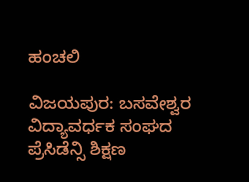ಹಂಚಲಿ

ವಿಜಯಪುರ: ಬಸವೇಶ್ವರ ವಿದ್ಯಾವರ್ಧಕ ಸಂಘದ ಪ್ರೆಸಿಡೆನ್ಸಿ ಶಿಕ್ಷಣ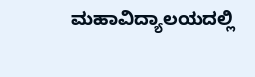ಮಹಾವಿದ್ಯಾಲಯದಲ್ಲಿ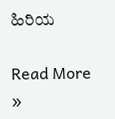ಹಿರಿಯ

Read More »